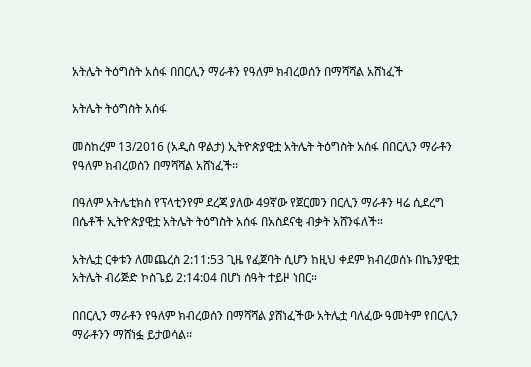አትሌት ትዕግስት አሰፋ በበርሊን ማራቶን የዓለም ክብረወሰን በማሻሻል አሸነፈች

አትሌት ትዕግስት አሰፋ

መስከረም 13/2016 (አዲስ ዋልታ) ኢትዮጵያዊቷ አትሌት ትዕግስት አሰፋ በበርሊን ማራቶን የዓለም ክብረወሰን በማሻሻል አሸነፈች፡፡

በዓለም አትሌቲክስ የፕላቲንየም ደረጃ ያለው 49ኛው የጀርመን በርሊን ማራቶን ዛሬ ሲደረግ በሴቶች ኢትዮጵያዊቷ አትሌት ትዕግስት አሰፋ በአስደናቂ ብቃት አሸንፋለች።

አትሌቷ ርቀቱን ለመጨረስ 2:11:53 ጊዜ የፈጀባት ሲሆን ከዚህ ቀደም ክብረወሰኑ በኬንያዊቷ አትሌት ብሪጅድ ኮስጌይ 2:14:04 በሆነ ሰዓት ተይዞ ነበር።

በበርሊን ማራቶን የዓለም ክብረወሰን በማሻሻል ያሸነፈችው አትሌቷ ባለፈው ዓመትም የበርሊን ማራቶንን ማሸነፏ ይታወሳል፡፡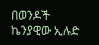በወንዶች ኬንያዊው ኢሉድ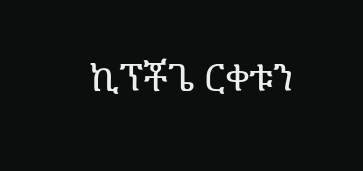ኪፕቾጌ ርቀቱን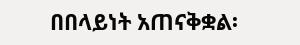በበላይነት አጠናቅቋል፡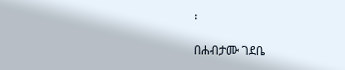፡

በሐብታሙ ገደቤ